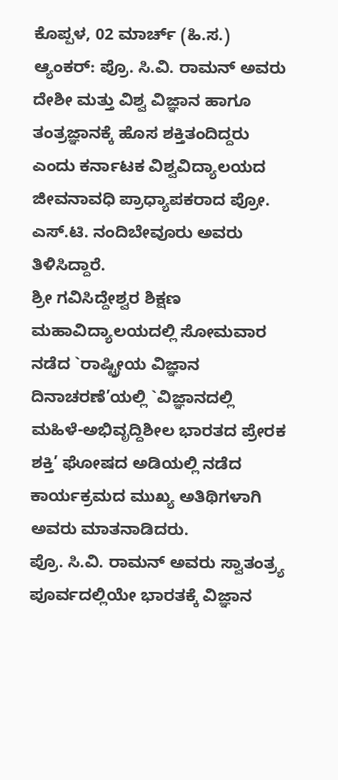ಕೊಪ್ಪಳ, 02 ಮಾರ್ಚ್ (ಹಿ.ಸ.)
ಆ್ಯಂಕರ್: ಪ್ರೊ. ಸಿ.ವಿ. ರಾಮನ್ ಅವರು ದೇಶೀ ಮತ್ತು ವಿಶ್ವ ವಿಜ್ಞಾನ ಹಾಗೂ ತಂತ್ರಜ್ಞಾನಕ್ಕೆ ಹೊಸ ಶಕ್ತಿತಂದಿದ್ದರು ಎಂದು ಕರ್ನಾಟಕ ವಿಶ್ವವಿದ್ಯಾಲಯದ ಜೀವನಾವಧಿ ಪ್ರಾಧ್ಯಾಪಕರಾದ ಪ್ರೋ. ಎಸ್.ಟಿ. ನಂದಿಬೇವೂರು ಅವರು ತಿಳಿಸಿದ್ದಾರೆ.
ಶ್ರೀ ಗವಿಸಿದ್ದೇಶ್ವರ ಶಿಕ್ಷಣ ಮಹಾವಿದ್ಯಾಲಯದಲ್ಲಿ ಸೋಮವಾರ ನಡೆದ `ರಾಷ್ಟ್ರೀಯ ವಿಜ್ಞಾನ ದಿನಾಚರಣೆ’ಯಲ್ಲಿ `ವಿಜ್ಞಾನದಲ್ಲಿ ಮಹಿಳೆ-ಅಭಿವೃದ್ದಿಶೀಲ ಭಾರತದ ಪ್ರೇರಕ ಶಕ್ತಿ’ ಘೋಷದ ಅಡಿಯಲ್ಲಿ ನಡೆದ ಕಾರ್ಯಕ್ರಮದ ಮುಖ್ಯ ಅತಿಥಿಗಳಾಗಿ ಅವರು ಮಾತನಾಡಿದರು.
ಪ್ರೊ. ಸಿ.ವಿ. ರಾಮನ್ ಅವರು ಸ್ವಾತಂತ್ರ್ಯ ಪೂರ್ವದಲ್ಲಿಯೇ ಭಾರತಕ್ಕೆ ವಿಜ್ಞಾನ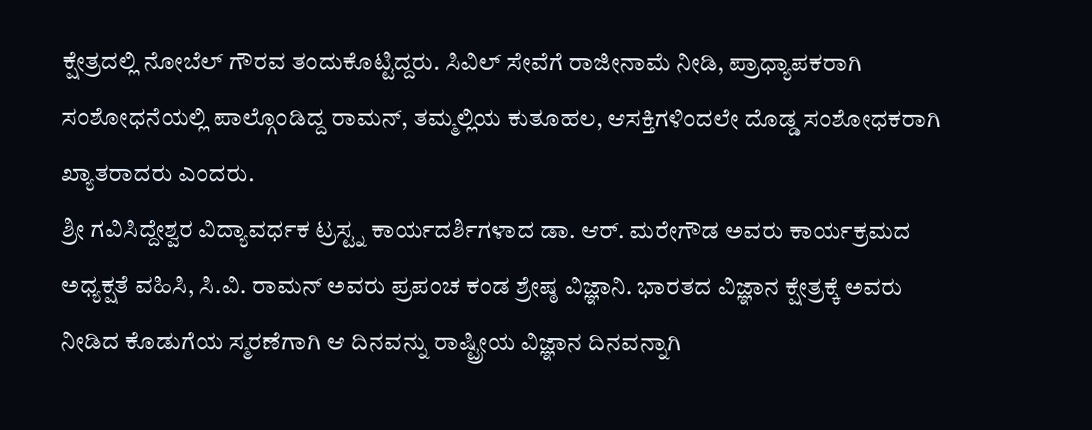ಕ್ಷೇತ್ರದಲ್ಲಿ ನೋಬೆಲ್ ಗೌರವ ತಂದುಕೊಟ್ಟಿದ್ದರು. ಸಿವಿಲ್ ಸೇವೆಗೆ ರಾಜೀನಾಮೆ ನೀಡಿ, ಪ್ರಾಧ್ಯಾಪಕರಾಗಿ ಸಂಶೋಧನೆಯಲ್ಲಿ ಪಾಲ್ಗೊಂಡಿದ್ದ ರಾಮನ್, ತಮ್ಮಲ್ಲಿಯ ಕುತೂಹಲ, ಆಸಕ್ತಿಗಳಿಂದಲೇ ದೊಡ್ಡ ಸಂಶೋಧಕರಾಗಿ ಖ್ಯಾತರಾದರು ಎಂದರು.
ಶ್ರೀ ಗವಿಸಿದ್ದೇಶ್ವರ ವಿದ್ಯಾವರ್ಧಕ ಟ್ರಸ್ಟ್ನ ಕಾರ್ಯದರ್ಶಿಗಳಾದ ಡಾ. ಆರ್. ಮರೇಗೌಡ ಅವರು ಕಾರ್ಯಕ್ರಮದ ಅಧ್ಯಕ್ಷತೆ ವಹಿಸಿ, ಸಿ.ವಿ. ರಾಮನ್ ಅವರು ಪ್ರಪಂಚ ಕಂಡ ಶ್ರೇಷ್ಠ ವಿಜ್ಞಾನಿ. ಭಾರತದ ವಿಜ್ಞಾನ ಕ್ಷೇತ್ರಕ್ಕೆ ಅವರು ನೀಡಿದ ಕೊಡುಗೆಯ ಸ್ಮರಣೆಗಾಗಿ ಆ ದಿನವನ್ನು ರಾಷ್ಟ್ರೀಯ ವಿಜ್ಞಾನ ದಿನವನ್ನಾಗಿ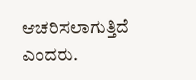ಆಚರಿಸಲಾಗುತ್ತಿದೆ ಎಂದರು.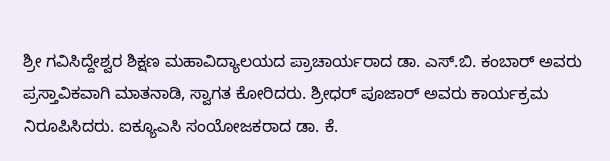ಶ್ರೀ ಗವಿಸಿದ್ದೇಶ್ವರ ಶಿಕ್ಷಣ ಮಹಾವಿದ್ಯಾಲಯದ ಪ್ರಾಚಾರ್ಯರಾದ ಡಾ. ಎಸ್.ಬಿ. ಕಂಬಾರ್ ಅವರು ಪ್ರಸ್ತಾವಿಕವಾಗಿ ಮಾತನಾಡಿ, ಸ್ವಾಗತ ಕೋರಿದರು. ಶ್ರೀಧರ್ ಪೂಜಾರ್ ಅವರು ಕಾರ್ಯಕ್ರಮ ನಿರೂಪಿಸಿದರು. ಐಕ್ಯೂಎಸಿ ಸಂಯೋಜಕರಾದ ಡಾ. ಕೆ.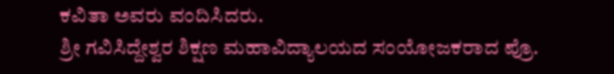ಕವಿತಾ ಅವರು ವಂದಿಸಿದರು.
ಶ್ರೀ ಗವಿಸಿದ್ದೇಶ್ವರ ಶಿಕ್ಷಣ ಮಹಾವಿದ್ಯಾಲಯದ ಸಂಯೋಜಕರಾದ ಪ್ರೊ.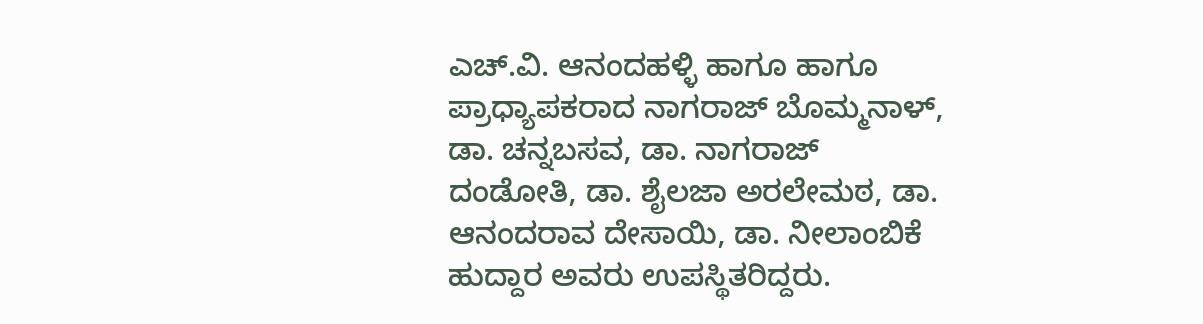ಎಚ್.ವಿ. ಆನಂದಹಳ್ಳಿ ಹಾಗೂ ಹಾಗೂ ಪ್ರಾಧ್ಯಾಪಕರಾದ ನಾಗರಾಜ್ ಬೊಮ್ಮನಾಳ್, ಡಾ. ಚನ್ನಬಸವ, ಡಾ. ನಾಗರಾಜ್ ದಂಡೋತಿ, ಡಾ. ಶೈಲಜಾ ಅರಲೇಮಠ, ಡಾ. ಆನಂದರಾವ ದೇಸಾಯಿ, ಡಾ. ನೀಲಾಂಬಿಕೆ ಹುದ್ದಾರ ಅವರು ಉಪಸ್ಥಿತರಿದ್ದರು.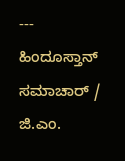---
ಹಿಂದೂಸ್ತಾನ್ ಸಮಾಚಾರ್ / ಜಿ.ಎಂ.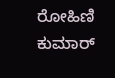ರೋಹಿಣಿ ಕುಮಾರ್